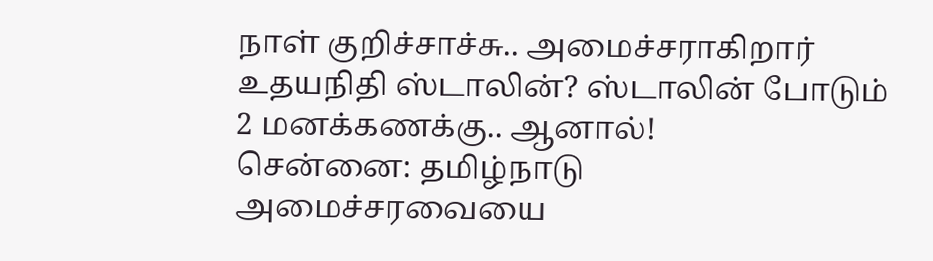நாள் குறிச்சாச்சு.. அமைச்சராகிறார் உதயநிதி ஸ்டாலின்? ஸ்டாலின் போடும் 2 மனக்கணக்கு.. ஆனால்!
சென்னை: தமிழ்நாடு அமைச்சரவையை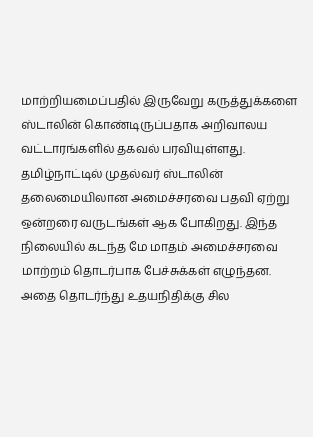மாற்றியமைப்பதில் இருவேறு கருத்துக்களை ஸ்டாலின் கொண்டிருப்பதாக அறிவாலய வட்டாரங்களில் தகவல் பரவியுள்ளது.
தமிழ்நாட்டில் முதல்வர் ஸ்டாலின் தலைமையிலான அமைச்சரவை பதவி ஏற்று ஒன்றரை வருடங்கள் ஆக போகிறது. இந்த நிலையில் கடந்த மே மாதம் அமைச்சரவை மாற்றம் தொடர்பாக பேச்சுக்கள் எழுந்தன. அதை தொடர்ந்து உதயநிதிக்கு சில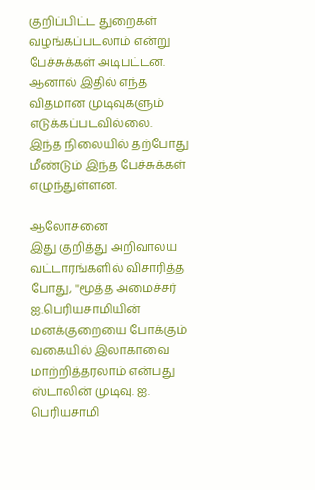குறிப்பிட்ட துறைகள் வழங்கப்படலாம் என்று பேச்சுக்கள் அடிபட்டன. ஆனால் இதில் எந்த விதமான முடிவுகளும் எடுக்கப்படவில்லை.
இந்த நிலையில் தற்போது மீண்டும் இந்த பேச்சுக்கள் எழுந்துள்ளன.

ஆலோசனை
இது குறித்து அறிவாலய வட்டாரங்களில் விசாரித்த போது, ''மூத்த அமைச்சர் ஐ.பெரியசாமியின் மனக்குறையை போக்கும் வகையில் இலாகாவை மாற்றித்தரலாம் என்பது ஸ்டாலின் முடிவு. ஐ. பெரியசாமி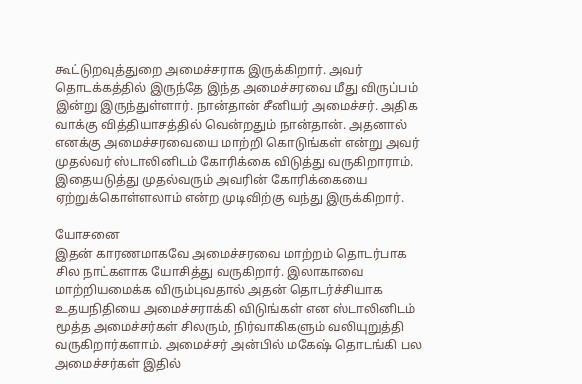கூட்டுறவுத்துறை அமைச்சராக இருக்கிறார். அவர் தொடக்கத்தில் இருந்தே இந்த அமைச்சரவை மீது விருப்பம் இன்று இருந்துள்ளார். நான்தான் சீனியர் அமைச்சர். அதிக வாக்கு வித்தியாசத்தில் வென்றதும் நான்தான். அதனால் எனக்கு அமைச்சரவையை மாற்றி கொடுங்கள் என்று அவர் முதல்வர் ஸ்டாலினிடம் கோரிக்கை விடுத்து வருகிறாராம். இதையடுத்து முதல்வரும் அவரின் கோரிக்கையை ஏற்றுக்கொள்ளலாம் என்ற முடிவிற்கு வந்து இருக்கிறார்.

யோசனை
இதன் காரணமாகவே அமைச்சரவை மாற்றம் தொடர்பாக சில நாட்களாக யோசித்து வருகிறார். இலாகாவை மாற்றியமைக்க விரும்புவதால் அதன் தொடர்ச்சியாக உதயநிதியை அமைச்சராக்கி விடுங்கள் என ஸ்டாலினிடம் மூத்த அமைச்சர்கள் சிலரும், நிர்வாகிகளும் வலியுறுத்தி வருகிறார்களாம். அமைச்சர் அன்பில் மகேஷ் தொடங்கி பல அமைச்சர்கள் இதில்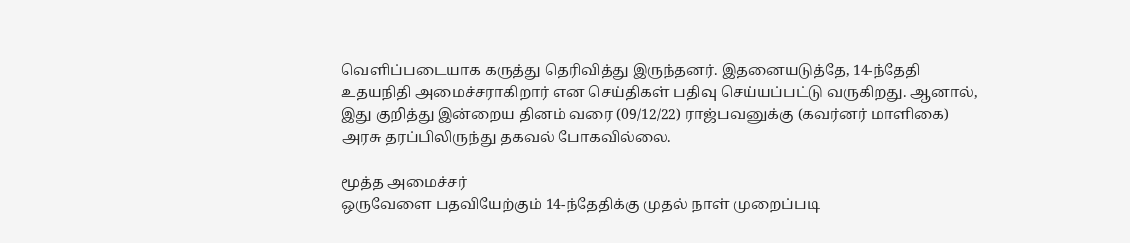வெளிப்படையாக கருத்து தெரிவித்து இருந்தனர். இதனையடுத்தே, 14-ந்தேதி உதயநிதி அமைச்சராகிறார் என செய்திகள் பதிவு செய்யப்பட்டு வருகிறது. ஆனால், இது குறித்து இன்றைய தினம் வரை (09/12/22) ராஜ்பவனுக்கு (கவர்னர் மாளிகை) அரசு தரப்பிலிருந்து தகவல் போகவில்லை.

மூத்த அமைச்சர்
ஒருவேளை பதவியேற்கும் 14-ந்தேதிக்கு முதல் நாள் முறைப்படி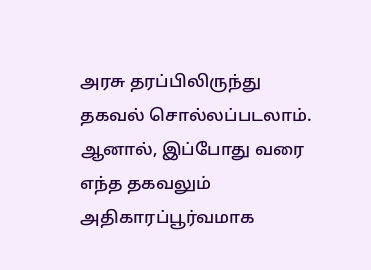அரசு தரப்பிலிருந்து தகவல் சொல்லப்படலாம். ஆனால், இப்போது வரை எந்த தகவலும் அதிகாரப்பூர்வமாக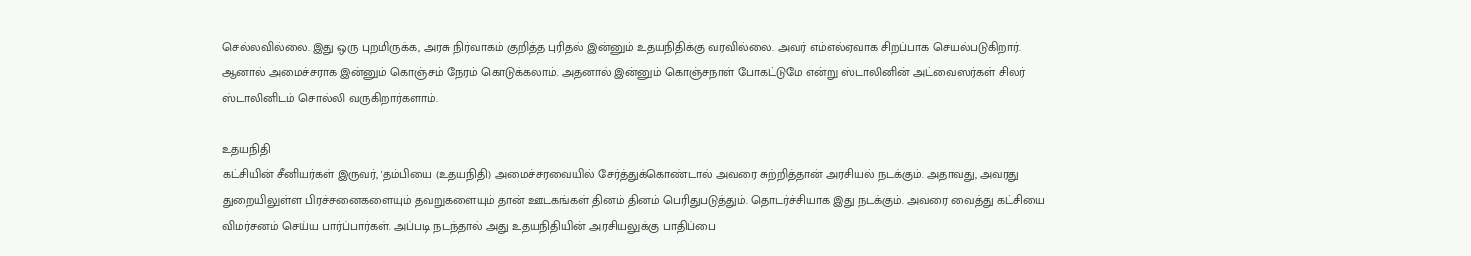செல்லவில்லை. இது ஒரு புறமிருக்க, அரசு நிர்வாகம் குறித்த புரிதல் இன்னும் உதயநிதிக்கு வரவில்லை. அவர் எம்எல்ஏவாக சிறப்பாக செயல்படுகிறார். ஆனால் அமைச்சராக இன்னும் கொஞ்சம் நேரம் கொடுக்கலாம். அதனால் இன்னும் கொஞ்சநாள் போகட்டுமே என்று ஸ்டாலினின் அட்வைஸர்கள் சிலர் ஸ்டாலினிடம் சொல்லி வருகிறார்களாம்.

உதயநிதி
கட்சியின் சீனியர்கள் இருவர், 'தம்பியை (உதயநிதி) அமைச்சரவையில் சேர்த்துக்கொண்டால் அவரை சுற்றித்தான் அரசியல் நடக்கும். அதாவது, அவரது துறையிலுள்ள பிரச்சனைகளையும் தவறுகளையும் தான் ஊடகங்கள் தினம் தினம் பெரிதுபடுத்தும். தொடர்ச்சியாக இது நடக்கும். அவரை வைத்து கட்சியை விமர்சனம் செய்ய பார்ப்பார்கள். அப்படி நடந்தால் அது உதயநிதியின் அரசியலுக்கு பாதிப்பை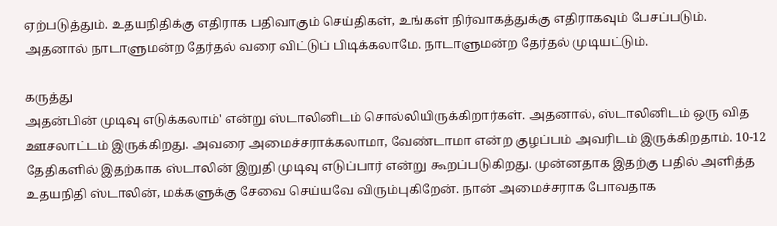ஏற்படுத்தும். உதயநிதிக்கு எதிராக பதிவாகும் செய்திகள், உங்கள் நிர்வாகத்துக்கு எதிராகவும் பேசப்படும். அதனால் நாடாளுமன்ற தேர்தல் வரை விட்டுப் பிடிக்கலாமே. நாடாளுமன்ற தேர்தல் முடியட்டும்.

கருத்து
அதன்பின் முடிவு எடுக்கலாம்' என்று ஸ்டாலினிடம் சொல்லியிருக்கிறார்கள். அதனால், ஸ்டாலினிடம் ஒரு வித ஊசலாட்டம் இருக்கிறது. அவரை அமைச்சராக்கலாமா, வேண்டாமா என்ற குழப்பம் அவரிடம் இருக்கிறதாம். 10-12 தேதிகளில் இதற்காக ஸ்டாலின் இறுதி முடிவு எடுப்பார் என்று கூறப்படுகிறது. முன்னதாக இதற்கு பதில் அளித்த உதயநிதி ஸ்டாலின், மக்களுக்கு சேவை செய்யவே விரும்புகிறேன். நான் அமைச்சராக போவதாக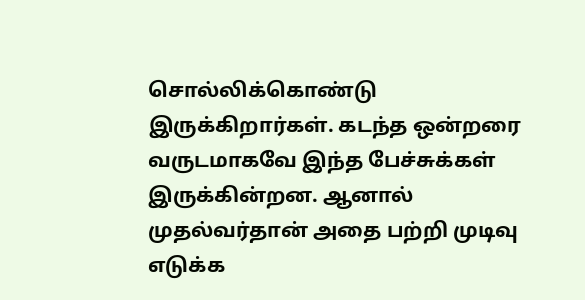சொல்லிக்கொண்டு இருக்கிறார்கள். கடந்த ஒன்றரை வருடமாகவே இந்த பேச்சுக்கள் இருக்கின்றன. ஆனால் முதல்வர்தான் அதை பற்றி முடிவு எடுக்க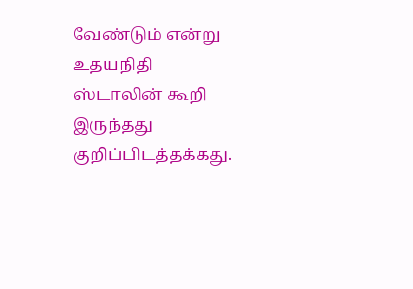வேண்டும் என்று உதயநிதி ஸ்டாலின் கூறி இருந்தது குறிப்பிடத்தக்கது.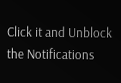Click it and Unblock the Notifications